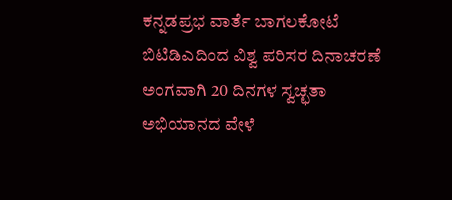ಕನ್ನಡಪ್ರಭ ವಾರ್ತೆ ಬಾಗಲಕೋಟೆ
ಬಿಟಿಡಿಎದಿಂದ ವಿಶ್ವ ಪರಿಸರ ದಿನಾಚರಣೆ ಅಂಗವಾಗಿ 20 ದಿನಗಳ ಸ್ವಚ್ಛತಾ ಅಭಿಯಾನದ ವೇಳೆ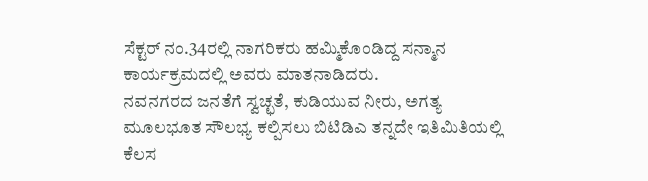ಸೆಕ್ಟರ್ ನಂ.34ರಲ್ಲಿ ನಾಗರಿಕರು ಹಮ್ಮಿಕೊಂಡಿದ್ದ ಸನ್ಮಾನ ಕಾರ್ಯಕ್ರಮದಲ್ಲಿ ಅವರು ಮಾತನಾಡಿದರು.
ನವನಗರದ ಜನತೆಗೆ ಸ್ವಚ್ಛತೆ, ಕುಡಿಯುವ ನೀರು, ಅಗತ್ಯ ಮೂಲಭೂತ ಸೌಲಭ್ಯ ಕಲ್ಪಿಸಲು ಬಿಟಿಡಿಎ ತನ್ನದೇ ಇತಿಮಿತಿಯಲ್ಲಿ ಕೆಲಸ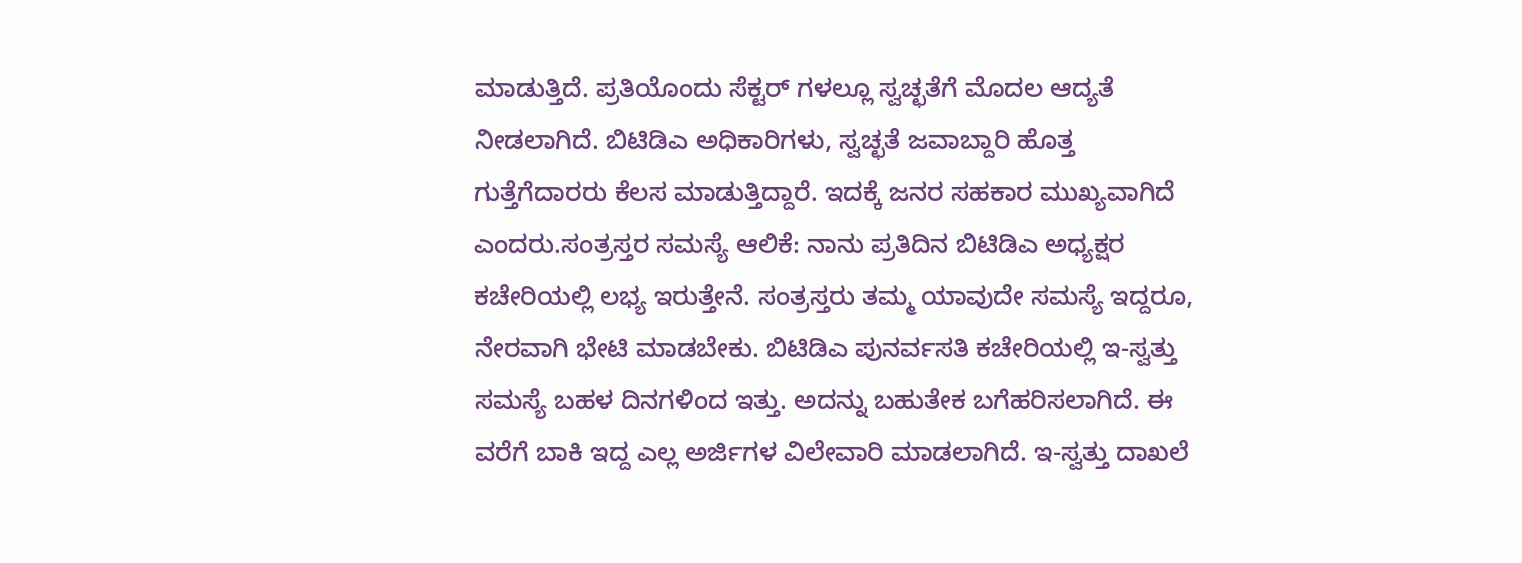ಮಾಡುತ್ತಿದೆ. ಪ್ರತಿಯೊಂದು ಸೆಕ್ಟರ್ ಗಳಲ್ಲೂ ಸ್ವಚ್ಛತೆಗೆ ಮೊದಲ ಆದ್ಯತೆ ನೀಡಲಾಗಿದೆ. ಬಿಟಿಡಿಎ ಅಧಿಕಾರಿಗಳು, ಸ್ವಚ್ಛತೆ ಜವಾಬ್ದಾರಿ ಹೊತ್ತ ಗುತ್ತೆಗೆದಾರರು ಕೆಲಸ ಮಾಡುತ್ತಿದ್ದಾರೆ. ಇದಕ್ಕೆ ಜನರ ಸಹಕಾರ ಮುಖ್ಯವಾಗಿದೆ ಎಂದರು.ಸಂತ್ರಸ್ತರ ಸಮಸ್ಯೆ ಆಲಿಕೆ: ನಾನು ಪ್ರತಿದಿನ ಬಿಟಿಡಿಎ ಅಧ್ಯಕ್ಷರ ಕಚೇರಿಯಲ್ಲಿ ಲಭ್ಯ ಇರುತ್ತೇನೆ. ಸಂತ್ರಸ್ತರು ತಮ್ಮ ಯಾವುದೇ ಸಮಸ್ಯೆ ಇದ್ದರೂ, ನೇರವಾಗಿ ಭೇಟಿ ಮಾಡಬೇಕು. ಬಿಟಿಡಿಎ ಪುನರ್ವಸತಿ ಕಚೇರಿಯಲ್ಲಿ ಇ-ಸ್ವತ್ತು ಸಮಸ್ಯೆ ಬಹಳ ದಿನಗಳಿಂದ ಇತ್ತು. ಅದನ್ನು ಬಹುತೇಕ ಬಗೆಹರಿಸಲಾಗಿದೆ. ಈ ವರೆಗೆ ಬಾಕಿ ಇದ್ದ ಎಲ್ಲ ಅರ್ಜಿಗಳ ವಿಲೇವಾರಿ ಮಾಡಲಾಗಿದೆ. ಇ-ಸ್ವತ್ತು ದಾಖಲೆ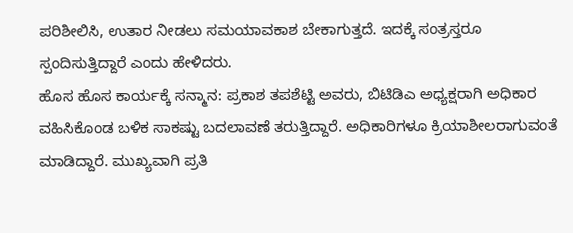ಪರಿಶೀಲಿಸಿ, ಉತಾರ ನೀಡಲು ಸಮಯಾವಕಾಶ ಬೇಕಾಗುತ್ತದೆ. ಇದಕ್ಕೆ ಸಂತ್ರಸ್ತರೂ ಸ್ಪಂದಿಸುತ್ತಿದ್ದಾರೆ ಎಂದು ಹೇಳಿದರು.
ಹೊಸ ಹೊಸ ಕಾರ್ಯಕ್ಕೆ ಸನ್ಮಾನ: ಪ್ರಕಾಶ ತಪಶೆಟ್ಟಿ ಅವರು, ಬಿಟಿಡಿಎ ಅಧ್ಯಕ್ಷರಾಗಿ ಅಧಿಕಾರ ವಹಿಸಿಕೊಂಡ ಬಳಿಕ ಸಾಕಷ್ಟು ಬದಲಾವಣೆ ತರುತ್ತಿದ್ದಾರೆ. ಅಧಿಕಾರಿಗಳೂ ಕ್ರಿಯಾಶೀಲರಾಗುವಂತೆ ಮಾಡಿದ್ದಾರೆ. ಮುಖ್ಯವಾಗಿ ಪ್ರತಿ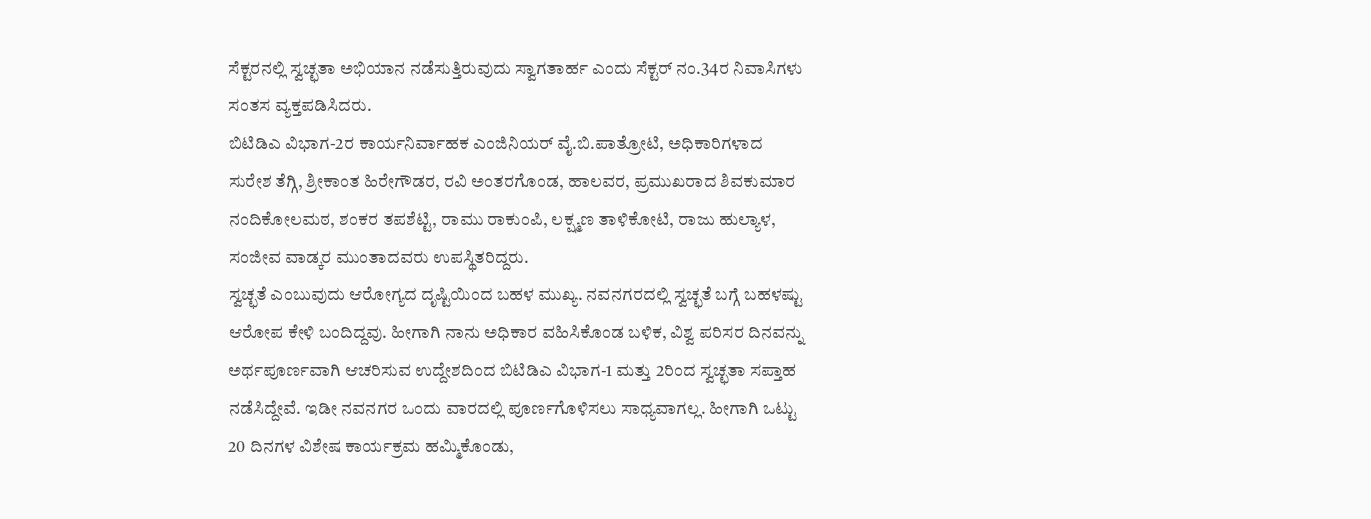ಸೆಕ್ಟರನಲ್ಲಿ ಸ್ವಚ್ಛತಾ ಅಭಿಯಾನ ನಡೆಸುತ್ತಿರುವುದು ಸ್ವಾಗತಾರ್ಹ ಎಂದು ಸೆಕ್ಟರ್ ನಂ.34ರ ನಿವಾಸಿಗಳು ಸಂತಸ ವ್ಯಕ್ತಪಡಿಸಿದರು.
ಬಿಟಿಡಿಎ ವಿಭಾಗ-2ರ ಕಾರ್ಯನಿರ್ವಾಹಕ ಎಂಜಿನಿಯರ್ ವೈ.ಬಿ.ಪಾತ್ರೋಟಿ, ಅಧಿಕಾರಿಗಳಾದ ಸುರೇಶ ತೆಗ್ಗಿ, ಶ್ರೀಕಾಂತ ಹಿರೇಗೌಡರ, ರವಿ ಅಂತರಗೊಂಡ, ಹಾಲವರ, ಪ್ರಮುಖರಾದ ಶಿವಕುಮಾರ ನಂದಿಕೋಲಮಠ, ಶಂಕರ ತಪಶೆಟ್ಟಿ, ರಾಮು ರಾಕುಂಪಿ, ಲಕ್ಷ್ಮಣ ತಾಳಿಕೋಟಿ, ರಾಜು ಹುಲ್ಯಾಳ, ಸಂಜೀವ ವಾಡ್ಕರ ಮುಂತಾದವರು ಉಪಸ್ಥಿತರಿದ್ದರು.
ಸ್ವಚ್ಛತೆ ಎಂಬುವುದು ಆರೋಗ್ಯದ ದೃಷ್ಟಿಯಿಂದ ಬಹಳ ಮುಖ್ಯ. ನವನಗರದಲ್ಲಿ ಸ್ವಚ್ಛತೆ ಬಗ್ಗೆ ಬಹಳಷ್ಟು ಆರೋಪ ಕೇಳಿ ಬಂದಿದ್ದವು. ಹೀಗಾಗಿ ನಾನು ಅಧಿಕಾರ ವಹಿಸಿಕೊಂಡ ಬಳಿಕ, ವಿಶ್ವ ಪರಿಸರ ದಿನವನ್ನು ಅರ್ಥಪೂರ್ಣವಾಗಿ ಆಚರಿಸುವ ಉದ್ದೇಶದಿಂದ ಬಿಟಿಡಿಎ ವಿಭಾಗ-1 ಮತ್ತು 2ರಿಂದ ಸ್ವಚ್ಛತಾ ಸಪ್ತಾಹ ನಡೆಸಿದ್ದೇವೆ. ಇಡೀ ನವನಗರ ಒಂದು ವಾರದಲ್ಲಿ ಪೂರ್ಣಗೊಳಿಸಲು ಸಾಧ್ಯವಾಗಲ್ಲ. ಹೀಗಾಗಿ ಒಟ್ಟು 20 ದಿನಗಳ ವಿಶೇಷ ಕಾರ್ಯಕ್ರಮ ಹಮ್ಮಿಕೊಂಡು,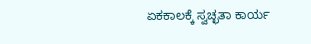ಏಕಕಾಲಕ್ಕೆ ಸ್ವಚ್ಛತಾ ಕಾರ್ಯ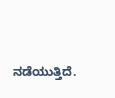ನಡೆಯುತ್ತಿದೆ.